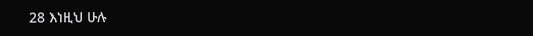28 እነዚህ ሁሉ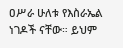ዐሥራ ሁለቱ የእስራኤል ነገዶች ናቸው። ይህም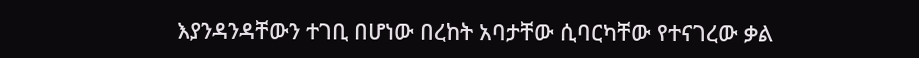እያንዳንዳቸውን ተገቢ በሆነው በረከት አባታቸው ሲባርካቸው የተናገረው ቃል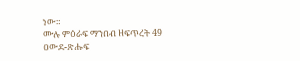ነው።
ሙሉ ምዕራፍ ማንበብ ዘፍጥረት 49
ዐውደ-ጽሑፍ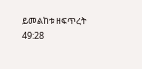ይመልከቱ ዘፍጥረት 49:28